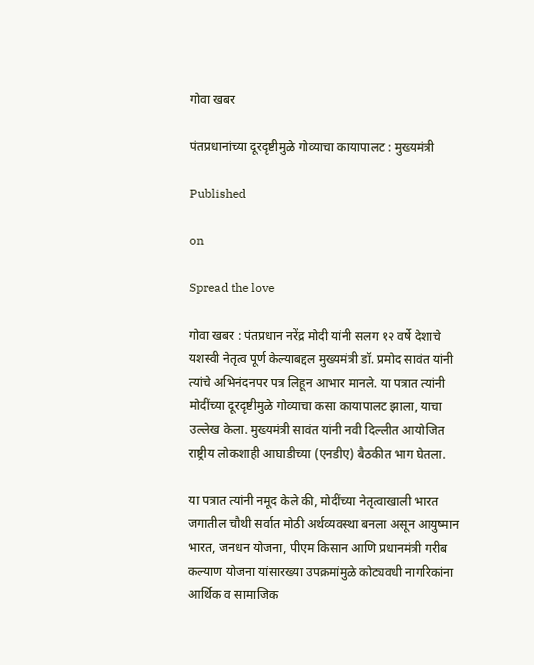गोवा खबर

पंतप्रधानांच्या दूरदृष्टीमुळे गोव्याचा कायापालट : मुख्यमंत्री

Published

on

Spread the love

गोवा खबर : पंतप्रधान नरेंद्र मोदी यांनी सलग १२ वर्षे देशाचे यशस्वी नेतृत्व पूर्ण केल्याबद्दल मुख्यमंत्री डॉ. प्रमोद सावंत यांनी त्यांचे अभिनंदनपर पत्र लिहून आभार मानले. या पत्रात त्यांनी मोदींच्या दूरदृष्टीमुळे गोव्याचा कसा कायापालट झाला, याचा उल्लेख केला. मुख्यमंत्री सावंत यांनी नवी दिल्लीत आयोजित राष्ट्रीय लोकशाही आघाडीच्या (एनडीए) बैठकीत भाग घेतला.

या पत्रात त्यांनी नमूद केले की, मोदींच्या नेतृत्वाखाली भारत जगातील चौथी सर्वात मोठी अर्थव्यवस्था बनला असून आयुष्मान भारत, जनधन योजना, पीएम किसान आणि प्रधानमंत्री गरीब कल्याण योजना यांसारख्या उपक्रमांमुळे कोट्यवधी नागरिकांना आर्थिक व सामाजिक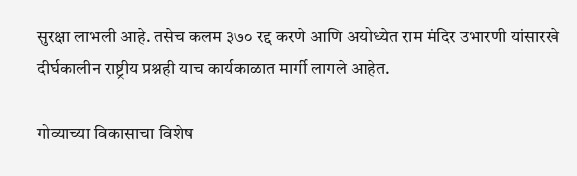सुरक्षा लाभली आहे. तसेच कलम ३७० रद्द करणे आणि अयोध्येत राम मंदिर उभारणी यांसारखे दीर्घकालीन राष्ट्रीय प्रश्नही याच कार्यकाळात मार्गी लागले आहेत.

गोव्याच्या विकासाचा विशेष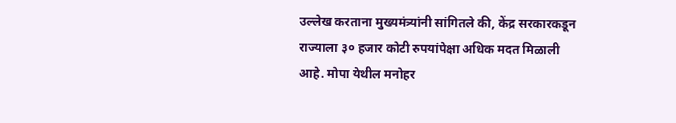उल्लेख करताना मुख्यमंत्र्यांनी सांगितले की, केंद्र सरकारकडून राज्याला ३० हजार कोटी रुपयांपेक्षा अधिक मदत मिळाली आहे. मोपा येथील मनोहर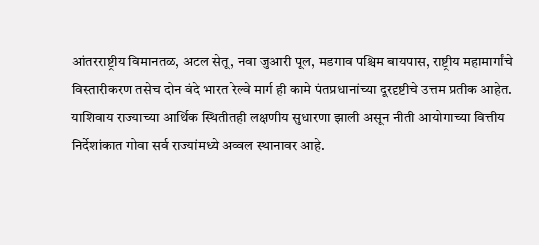आंतरराष्ट्रीय विमानतळ, अटल सेतू, नवा जुआरी पूल, मडगाव पश्चिम बायपास, राष्ट्रीय महामार्गांचे विस्तारीकरण तसेच दोन वंदे भारत रेल्वे मार्ग ही कामे पंतप्रधानांच्या दूरदृष्टीचे उत्तम प्रतीक आहेत. याशिवाय राज्याच्या आर्थिक स्थितीतही लक्षणीय सुधारणा झाली असून नीती आयोगाच्या वित्तीय निर्देशांकात गोवा सर्व राज्यांमध्ये अव्वल स्थानावर आहे.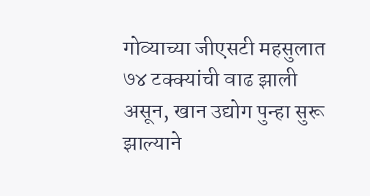गोव्याच्या जीएसटी महसुलात ७४ टक्क्यांची वाढ झाली असून, खान उद्योग पुन्हा सुरू झाल्याने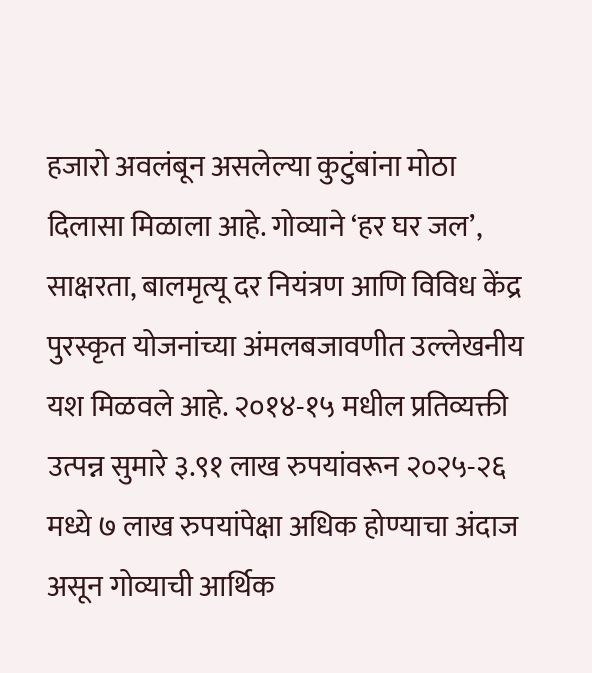हजारो अवलंबून असलेल्या कुटुंबांना मोठा दिलासा मिळाला आहे. गोव्याने ‘हर घर जल’, साक्षरता, बालमृत्यू दर नियंत्रण आणि विविध केंद्र पुरस्कृत योजनांच्या अंमलबजावणीत उल्लेखनीय यश मिळवले आहे. २०१४-१५ मधील प्रतिव्यक्ती उत्पन्न सुमारे ३.९१ लाख रुपयांवरून २०२५-२६ मध्ये ७ लाख रुपयांपेक्षा अधिक होण्याचा अंदाज असून गोव्याची आर्थिक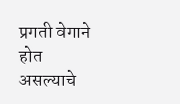प्रगती वेगाने होत असल्याचे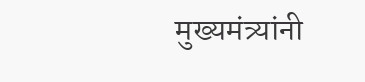मुख्यमंत्र्यांनी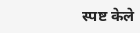स्पष्ट केले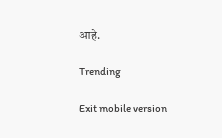आहे.

Trending

Exit mobile version